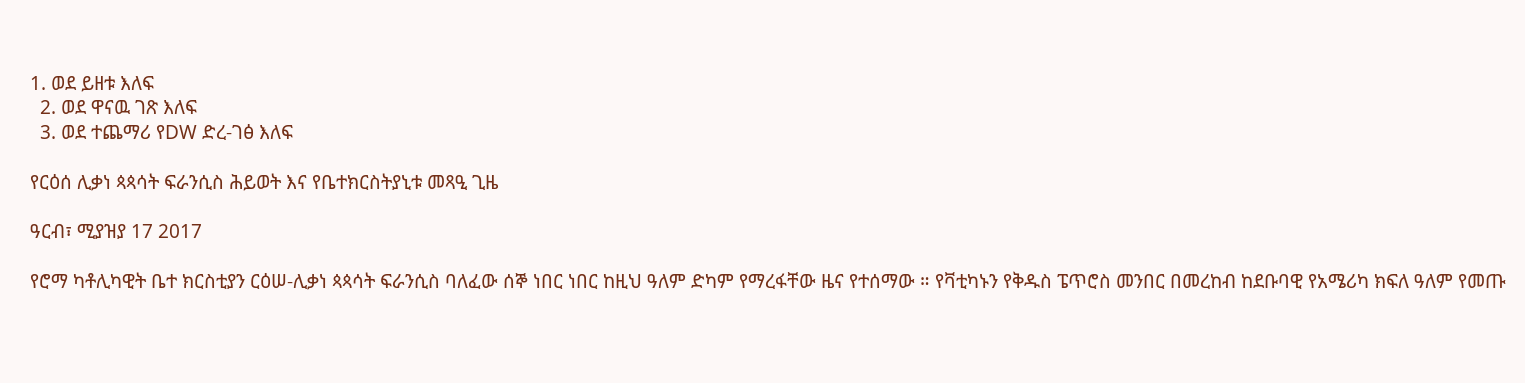1. ወደ ይዘቱ እለፍ
  2. ወደ ዋናዉ ገጽ እለፍ
  3. ወደ ተጨማሪ የDW ድረ-ገፅ እለፍ

የርዕሰ ሊቃነ ጳጳሳት ፍራንሲስ ሕይወት እና የቤተክርስትያኒቱ መጻዒ ጊዜ

ዓርብ፣ ሚያዝያ 17 2017

የሮማ ካቶሊካዊት ቤተ ክርስቲያን ርዕሠ-ሊቃነ ጳጳሳት ፍራንሲስ ባለፈው ሰኞ ነበር ነበር ከዚህ ዓለም ድካም የማረፋቸው ዜና የተሰማው ። የቫቲካኑን የቅዱስ ፔጥሮስ መንበር በመረከብ ከደቡባዊ የአሜሪካ ክፍለ ዓለም የመጡ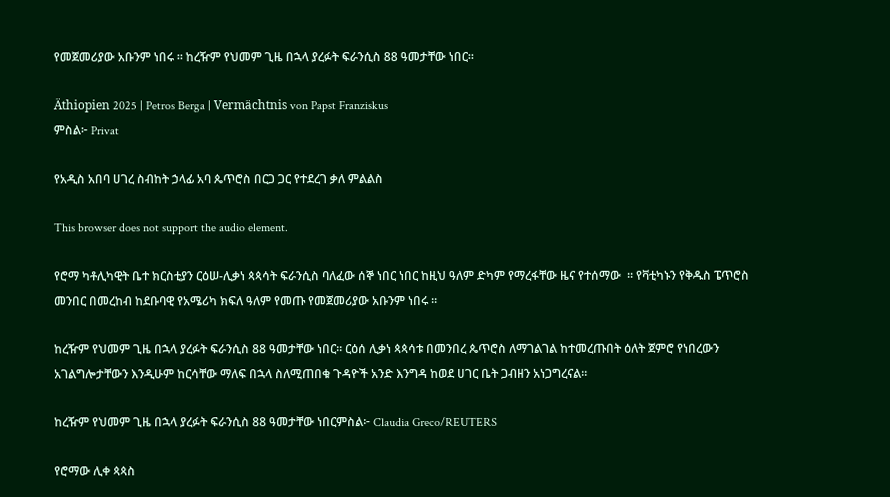የመጀመሪያው አቡንም ነበሩ ። ከረዥም የህመም ጊዜ በኋላ ያረፉት ፍራንሲስ 88 ዓመታቸው ነበር።

Äthiopien 2025 | Petros Berga | Vermächtnis von Papst Franziskus
ምስል፦ Privat

የአዲስ አበባ ሀገረ ስብከት ኃላፊ አባ ጴጥሮስ በርጋ ጋር የተደረገ ቃለ ምልልስ

This browser does not support the audio element.

የሮማ ካቶሊካዊት ቤተ ክርስቲያን ርዕሠ-ሊቃነ ጳጳሳት ፍራንሲስ ባለፈው ሰኞ ነበር ነበር ከዚህ ዓለም ድካም የማረፋቸው ዜና የተሰማው  ። የቫቲካኑን የቅዱስ ፔጥሮስ መንበር በመረከብ ከደቡባዊ የአሜሪካ ክፍለ ዓለም የመጡ የመጀመሪያው አቡንም ነበሩ ።

ከረዥም የህመም ጊዜ በኋላ ያረፉት ፍራንሲስ 88 ዓመታቸው ነበር። ርዕሰ ሊቃነ ጳጳሳቱ በመንበረ ጴጥሮስ ለማገልገል ከተመረጡበት ዕለት ጀምሮ የነበረውን አገልግሎታቸውን እንዲሁም ከርሳቸው ማለፍ በኋላ ስለሚጠበቁ ጉዳዮች አንድ እንግዳ ከወደ ሀገር ቤት ጋብዘን አነጋግረናል።

ከረዥም የህመም ጊዜ በኋላ ያረፉት ፍራንሲስ 88 ዓመታቸው ነበርምስል፦ Claudia Greco/REUTERS

የሮማው ሊቀ ጳጳስ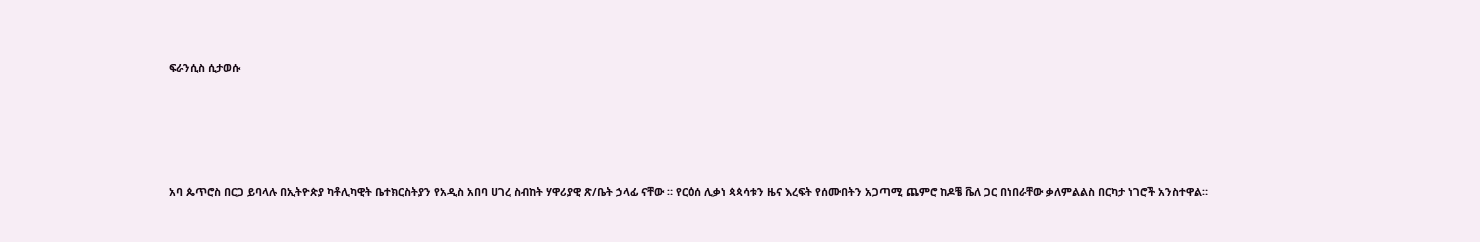ፍራንሲስ ሲታወሱ





አባ ጴጥሮስ በርጋ ይባላሉ በኢትዮጵያ ካቶሊካዊት ቤተክርስትያን የአዲስ አበባ ሀገረ ስብከት ሃዋሪያዊ ጽ/ቤት ኃላፊ ናቸው ። የርዕሰ ሊቃነ ጳጳሳቱን ዜና እረፍት የሰሙበትን አጋጣሚ ጨምሮ ከዶቼ ቬለ ጋር በነበራቸው ቃለምልልስ በርካታ ነገሮች አንስተዋል።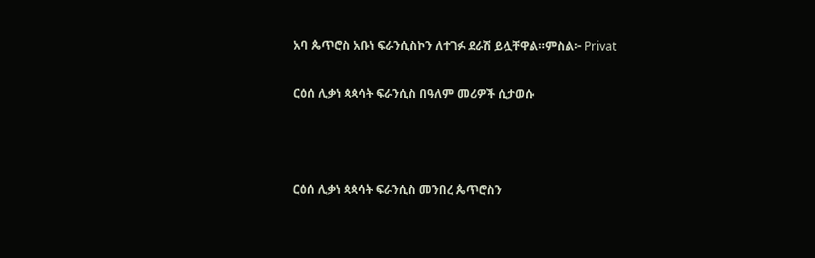አባ ጴጥሮስ አቡነ ፍራንሲስኮን ለተገፉ ደራሽ ይሏቸዋል።ምስል፦ Privat

ርዕሰ ሊቃነ ጳጳሳት ፍራንሲስ በዓለም መሪዎች ሲታወሱ



ርዕሰ ሊቃነ ጳጳሳት ፍራንሲስ መንበረ ጴጥሮስን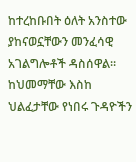ከተረከቡበት ዕለት አንስተው ያከናወኗቸውን መንፈሳዊ አገልግሎቶች ዳስሰዋል። ከህመማቸው እስከ ህልፈታቸው የነበሩ ጉዳዮችን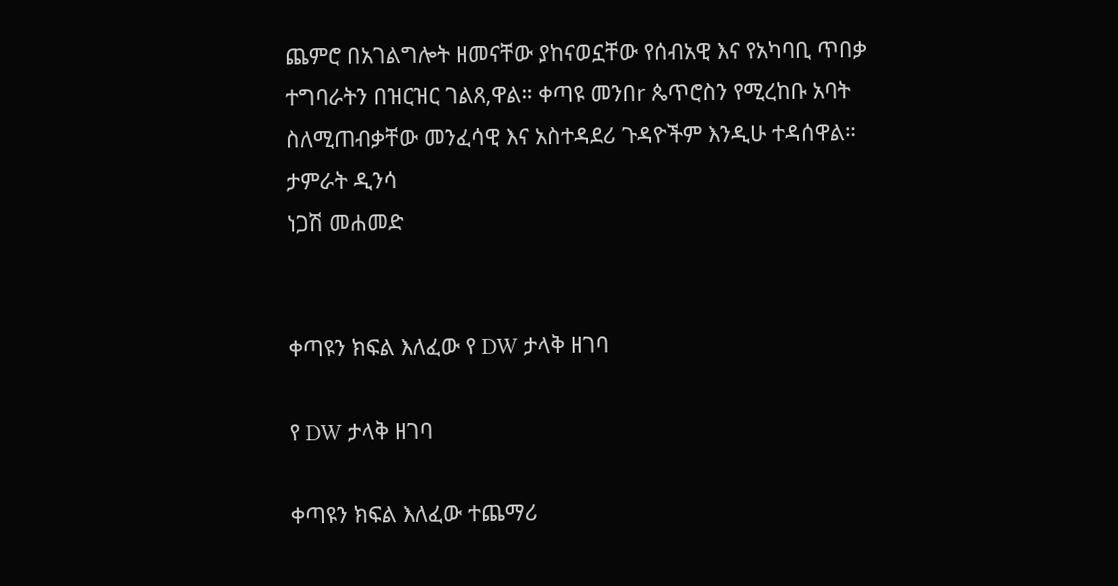ጨምሮ በአገልግሎት ዘመናቸው ያከናወኗቸው የሰብአዊ እና የአካባቢ ጥበቃ ተግባራትን በዝርዝር ገልጸ,ዋል። ቀጣዩ መንበr ጴጥሮስን የሚረከቡ አባት ስለሚጠብቃቸው መንፈሳዊ እና አስተዳደሪ ጉዳዮችም እንዲሁ ተዳሰዋል።
ታምራት ዲንሳ
ነጋሽ መሐመድ


ቀጣዩን ክፍል እለፈው የ DW ታላቅ ዘገባ

የ DW ታላቅ ዘገባ

ቀጣዩን ክፍል እለፈው ተጨማሪ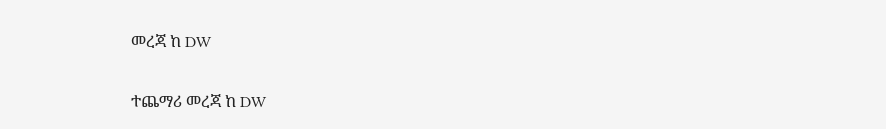መረጃ ከ DW

ተጨማሪ መረጃ ከ DW